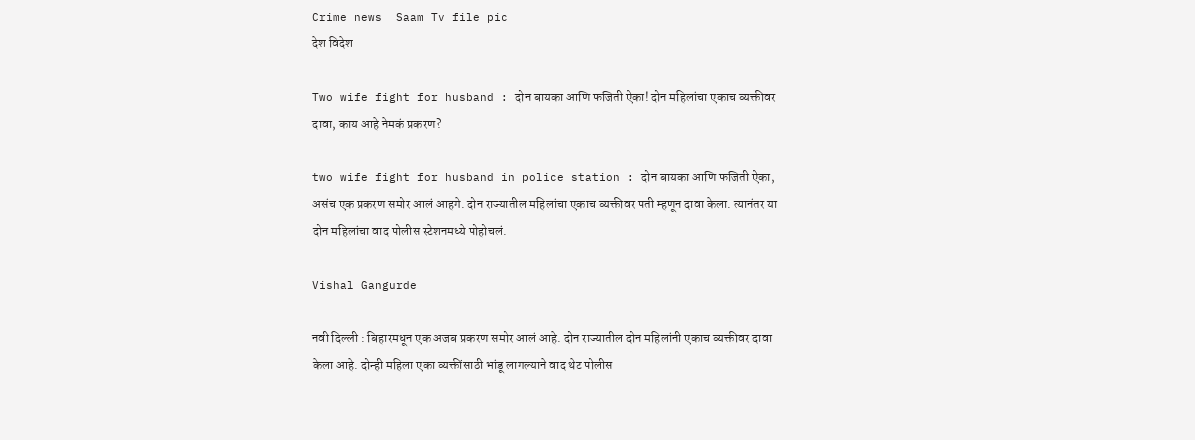Crime news  Saam Tv file pic
देश विदेश

Two wife fight for husband : दोन बायका आणि फजिती ऐका! दोन महिलांचा एकाच व्यक्तीवर दावा, काय आहे नेमकं प्रकरण?

two wife fight for husband in police station : दोन बायका आणि फजिती ऐका, असंच एक प्रकरण समोर आलं आहगे. दोन राज्यातील महिलांचा एकाच व्यक्तीवर पती म्हणून दावा केला. त्यानंतर या दोन महिलांचा वाद पोलीस स्टेशनमध्ये पोहोचलं.

Vishal Gangurde

नवी दिल्ली : बिहारमधून एक अजब प्रकरण समोर आलं आहे. दोन राज्यातील दोन महिलांनी एकाच व्यक्तीवर दावा केला आहे. दोन्ही महिला एका व्यक्तींसाठी भांडू लागल्याने वाद थेट पोलीस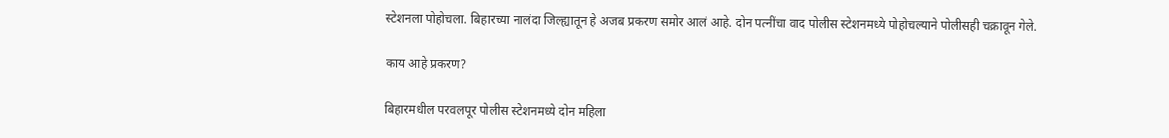स्टेशनला पोहोचला. बिहारच्या नालंदा जिल्ह्यातून हे अजब प्रकरण समोर आलं आहे. दोन पत्नींचा वाद पोलीस स्टेशनमध्ये पोहोचल्याने पोलीसही चक्रावून गेले.

काय आहे प्रकरण?

बिहारमधील परवलपूर पोलीस स्टेशनमध्ये दोन महिला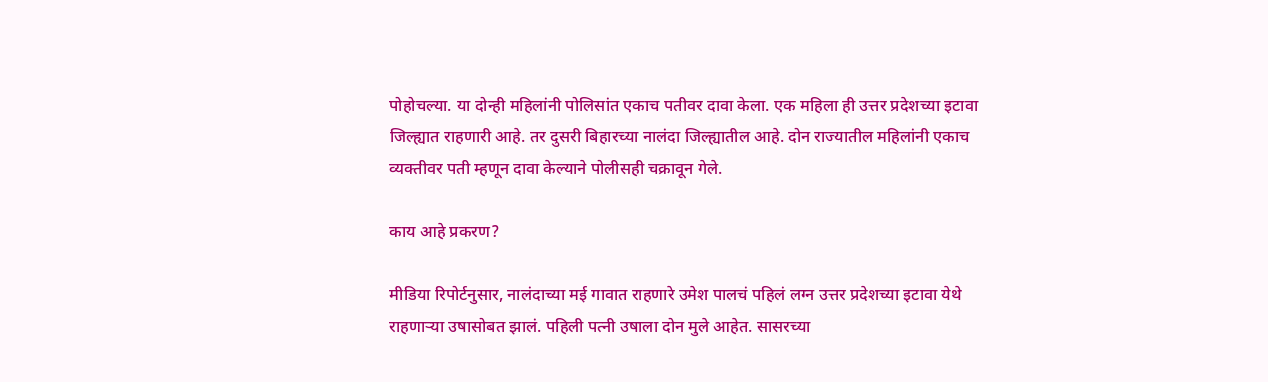पोहोचल्या. या दोन्ही महिलांनी पोलिसांत एकाच पतीवर दावा केला. एक महिला ही उत्तर प्रदेशच्या इटावा जिल्ह्यात राहणारी आहे. तर दुसरी बिहारच्या नालंदा जिल्ह्यातील आहे. दोन राज्यातील महिलांनी एकाच व्यक्तीवर पती म्हणून दावा केल्याने पोलीसही चक्रावून गेले.

काय आहे प्रकरण?

मीडिया रिपोर्टनुसार, नालंदाच्या मई गावात राहणारे उमेश पालचं पहिलं लग्न उत्तर प्रदेशच्या इटावा येथे राहणाऱ्या उषासोबत झालं. पहिली पत्नी उषाला दोन मुले आहेत. सासरच्या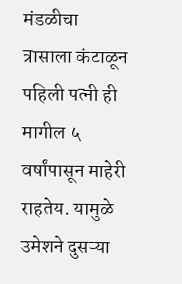मंडळीचा त्रासाला कंटाळून पहिली पत्नी ही मागील ५ वर्षांपासून माहेरी राहतेय. यामुळे उमेशने दुसऱ्या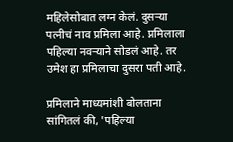महिलेसोबात लग्न केलं. दुसऱ्या पत्नीचं नाव प्रमिला आहे. प्नमिलाला पहिल्या नवऱ्याने सोडलं आहे. तर उमेश हा प्रमिलाचा दुसरा पती आहे.

प्रमिलाने माध्यमांशी बोलताना सांगितलं की, 'पहिल्या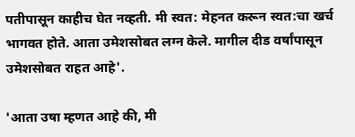पतीपासून काहीच घेत नव्हती. मी स्वत: मेहनत करून स्वत:चा खर्च भागवत होते. आता उमेशसोबत लग्न केले. मागील दीड वर्षांपासून उमेशसोबत राहत आहे'.

'आता उषा म्हणत आहे की, मी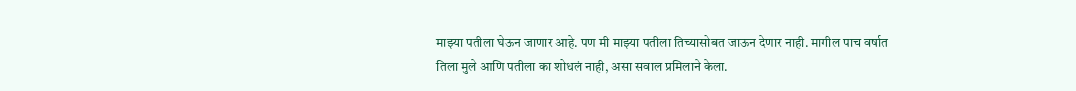माझ्या पतीला घेऊन जाणार आहे. पण मी माझ्या पतीला तिच्यासोबत जाऊन देणार नाही. मागील पाच वर्षात तिला मुले आणि पतीला का शोधलं नाही, असा सवाल प्रमिलाने केला.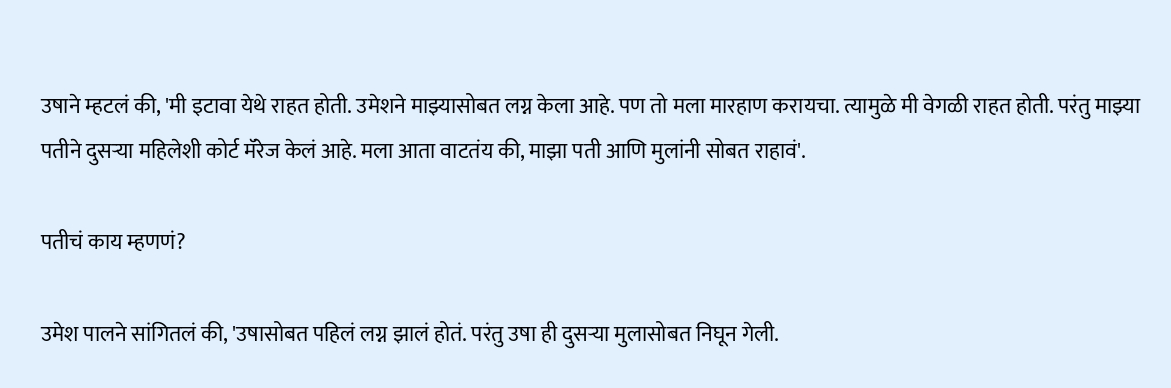उषाने म्हटलं की, 'मी इटावा येथे राहत होती. उमेशने माझ्यासोबत लग्न केला आहे. पण तो मला मारहाण करायचा. त्यामुळे मी वेगळी राहत होती. परंतु माझ्या पतीने दुसऱ्या महिलेशी कोर्ट मॅरेज केलं आहे. मला आता वाटतंय की, माझा पती आणि मुलांनी सोबत राहावं'.

पतीचं काय म्हणणं?

उमेश पालने सांगितलं की, 'उषासोबत पहिलं लग्न झालं होतं. परंतु उषा ही दुसऱ्या मुलासोबत निघून गेली.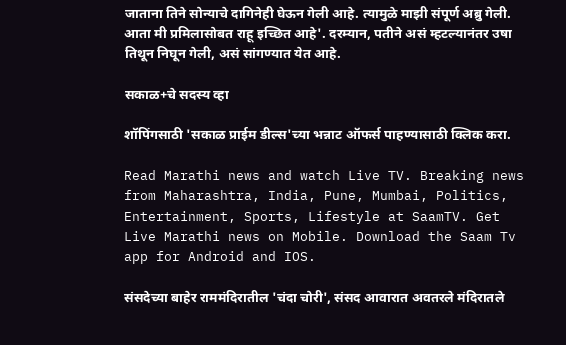जाताना तिने सोन्याचे दागिनेही घेऊन गेली आहे. त्यामुळे माझी संपूर्ण अब्रु गेली. आता मी प्रमिलासोबत राहू इच्छित आहे'. दरम्यान, पतीने असं म्हटल्यानंतर उषा तिथून निघून गेली, असं सांगण्यात येत आहे.

सकाळ+चे सदस्य व्हा

शॉपिंगसाठी 'सकाळ प्राईम डील्स'च्या भन्नाट ऑफर्स पाहण्यासाठी क्लिक करा.

Read Marathi news and watch Live TV. Breaking news from Maharashtra, India, Pune, Mumbai, Politics, Entertainment, Sports, Lifestyle at SaamTV. Get Live Marathi news on Mobile. Download the Saam Tv app for Android and IOS.

संसदेच्या बाहेर राममंदिरातील 'चंदा चोरी', संसद आवारात अवतरले मंदिरातले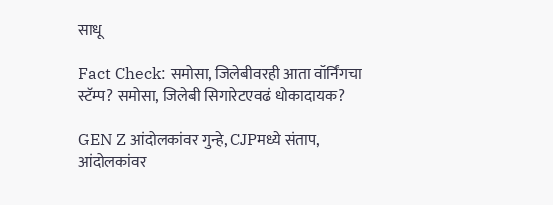साधू

Fact Check: समोसा, जिलेबीवरही आता वॉर्निंगचा स्टॅम्प? समोसा, जिलेबी सिगारेटएवढं धोकादायक?

GEN Z आंदोलकांवर गुन्हे, CJPमध्ये संताप, आंदोलकांवर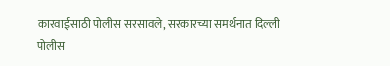कारवाईसाठी पोलीस सरसावले, सरकारच्या समर्थनात दिल्ली पोलीस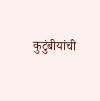कुटुंबीयांची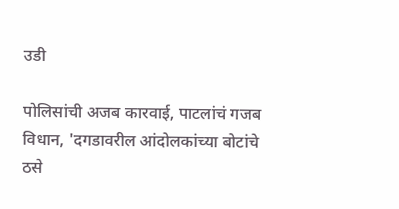उडी

पोलिसांची अजब कारवाई, पाटलांचं गजब विधान, 'दगडावरील आंदोलकांच्या बोटांचे ठसे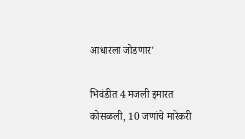आधारला जोडणार'

भिवंडीत 4 मजली इमारत कोसळली, 10 जणांचे मारेकरी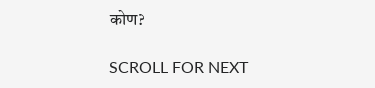कोण?

SCROLL FOR NEXT